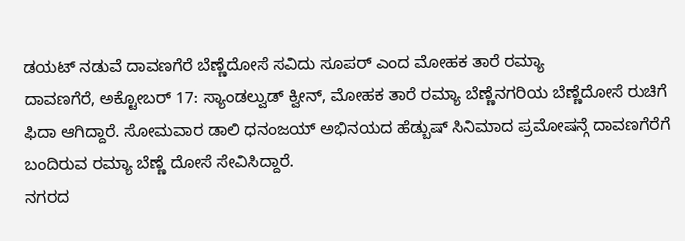ಡಯಟ್ ನಡುವೆ ದಾವಣಗೆರೆ ಬೆಣ್ಣೆದೋಸೆ ಸವಿದು ಸೂಪರ್ ಎಂದ ಮೋಹಕ ತಾರೆ ರಮ್ಯಾ
ದಾವಣಗೆರೆ, ಅಕ್ಟೋಬರ್ 17: ಸ್ಯಾಂಡಲ್ವುಡ್ ಕ್ವೀನ್, ಮೋಹಕ ತಾರೆ ರಮ್ಯಾ ಬೆಣ್ಣೆನಗರಿಯ ಬೆಣ್ಣೆದೋಸೆ ರುಚಿಗೆ ಫಿದಾ ಆಗಿದ್ದಾರೆ. ಸೋಮವಾರ ಡಾಲಿ ಧನಂಜಯ್ ಅಭಿನಯದ ಹೆಡ್ಬುಷ್ ಸಿನಿಮಾದ ಪ್ರಮೋಷನ್ಗೆ ದಾವಣಗೆರೆಗೆ ಬಂದಿರುವ ರಮ್ಯಾ ಬೆಣ್ಣೆ ದೋಸೆ ಸೇವಿಸಿದ್ದಾರೆ.
ನಗರದ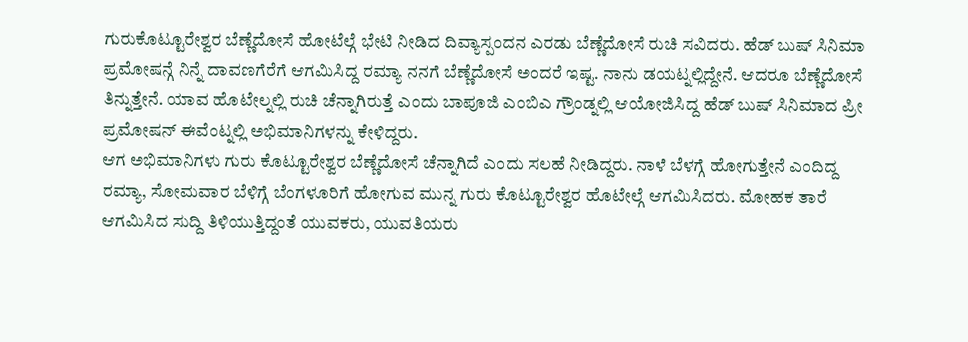ಗುರುಕೊಟ್ಟೂರೇಶ್ವರ ಬೆಣ್ಣೆದೋಸೆ ಹೋಟೆಲ್ಗೆ ಭೇಟಿ ನೀಡಿದ ದಿವ್ಯಾಸ್ಪಂದನ ಎರಡು ಬೆಣ್ಣೆದೋಸೆ ರುಚಿ ಸವಿದರು. ಹೆಡ್ ಬುಷ್ ಸಿನಿಮಾ ಪ್ರಮೋಷನ್ಗೆ ನಿನ್ನೆ ದಾವಣಗೆರೆಗೆ ಆಗಮಿಸಿದ್ದ ರಮ್ಯಾ ನನಗೆ ಬೆಣ್ಣೆದೋಸೆ ಅಂದರೆ ಇಷ್ಟ. ನಾನು ಡಯಟ್ನಲ್ಲಿದ್ದೇನೆ. ಆದರೂ ಬೆಣ್ಣೆದೋಸೆ ತಿನ್ನುತ್ತೇನೆ. ಯಾವ ಹೊಟೇಲ್ನಲ್ಲಿ ರುಚಿ ಚೆನ್ನಾಗಿರುತ್ತೆ ಎಂದು ಬಾಪೂಜಿ ಎಂಬಿಎ ಗ್ರೌಂಡ್ನಲ್ಲಿ ಆಯೋಜಿಸಿದ್ದ ಹೆಡ್ ಬುಷ್ ಸಿನಿಮಾದ ಪ್ರೀ ಪ್ರಮೋಷನ್ ಈವೆಂಟ್ನಲ್ಲಿ ಅಭಿಮಾನಿಗಳನ್ನು ಕೇಳಿದ್ದರು.
ಆಗ ಅಭಿಮಾನಿಗಳು ಗುರು ಕೊಟ್ಟೂರೇಶ್ವರ ಬೆಣ್ಣೆದೋಸೆ ಚೆನ್ನಾಗಿದೆ ಎಂದು ಸಲಹೆ ನೀಡಿದ್ದರು. ನಾಳೆ ಬೆಳಗ್ಗೆ ಹೋಗುತ್ತೇನೆ ಎಂದಿದ್ದ ರಮ್ಯಾ, ಸೋಮವಾರ ಬೆಳಿಗ್ಗೆ ಬೆಂಗಳೂರಿಗೆ ಹೋಗುವ ಮುನ್ನ ಗುರು ಕೊಟ್ಟೂರೇಶ್ವರ ಹೊಟೇಲ್ಗೆ ಆಗಮಿಸಿದರು. ಮೋಹಕ ತಾರೆ ಆಗಮಿಸಿದ ಸುದ್ದಿ ತಿಳಿಯುತ್ತಿದ್ದಂತೆ ಯುವಕರು, ಯುವತಿಯರು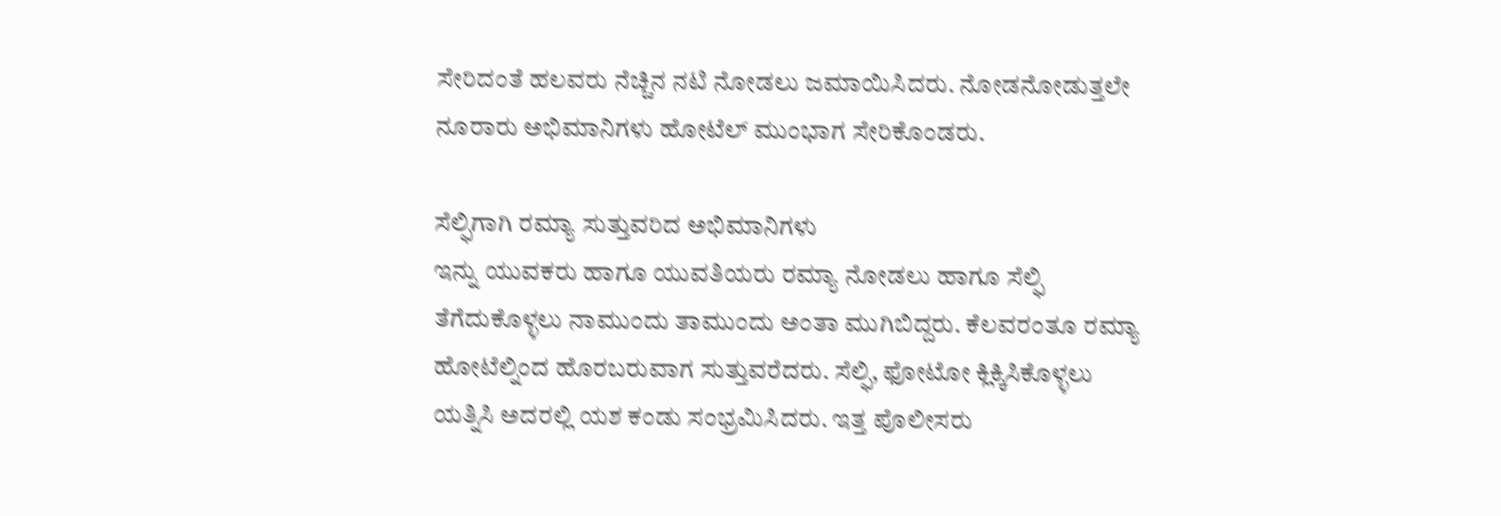ಸೇರಿದಂತೆ ಹಲವರು ನೆಚ್ಚಿನ ನಟಿ ನೋಡಲು ಜಮಾಯಿಸಿದರು. ನೋಡನೋಡುತ್ತಲೇ ನೂರಾರು ಅಭಿಮಾನಿಗಳು ಹೋಟೆಲ್ ಮುಂಭಾಗ ಸೇರಿಕೊಂಡರು.

ಸೆಲ್ಫಿಗಾಗಿ ರಮ್ಯಾ ಸುತ್ತುವರಿದ ಅಭಿಮಾನಿಗಳು
ಇನ್ನು ಯುವಕರು ಹಾಗೂ ಯುವತಿಯರು ರಮ್ಯಾ ನೋಡಲು ಹಾಗೂ ಸೆಲ್ಫಿ ತೆಗೆದುಕೊಳ್ಳಲು ನಾಮುಂದು ತಾಮುಂದು ಅಂತಾ ಮುಗಿಬಿದ್ದರು. ಕೆಲವರಂತೂ ರಮ್ಯಾ ಹೋಟೆಲ್ನಿಂದ ಹೊರಬರುವಾಗ ಸುತ್ತುವರೆದರು. ಸೆಲ್ಫಿ, ಫೋಟೋ ಕ್ಲಿಕ್ಕಿಸಿಕೊಳ್ಳಲು ಯತ್ನಿಸಿ ಅದರಲ್ಲಿ ಯಶ ಕಂಡು ಸಂಭ್ರಮಿಸಿದರು. ಇತ್ತ ಪೊಲೀಸರು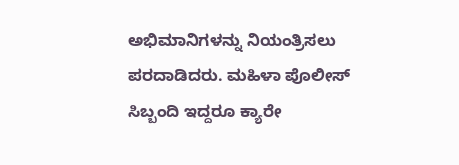ಅಭಿಮಾನಿಗಳನ್ನು ನಿಯಂತ್ರಿಸಲು ಪರದಾಡಿದರು. ಮಹಿಳಾ ಪೊಲೀಸ್ ಸಿಬ್ಬಂದಿ ಇದ್ದರೂ ಕ್ಯಾರೇ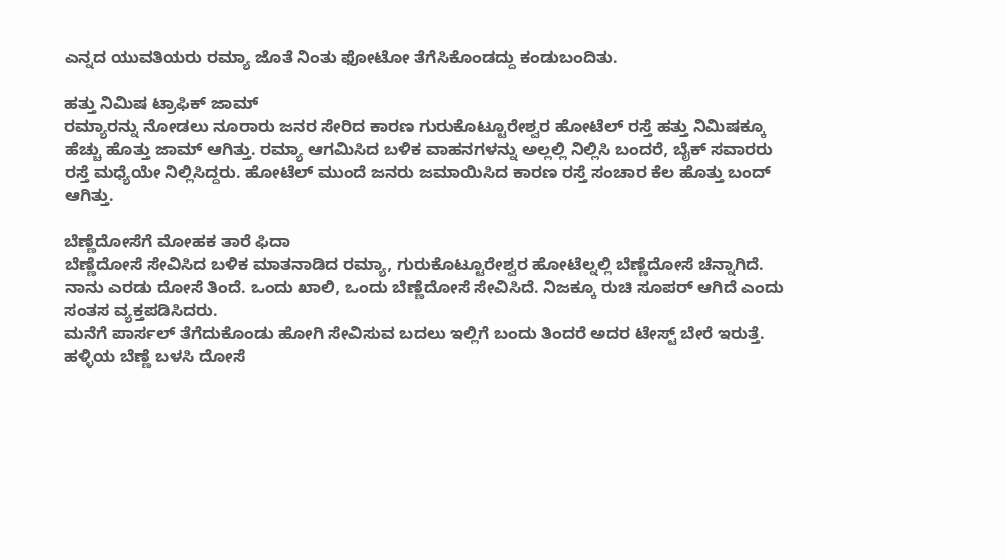ಎನ್ನದ ಯುವತಿಯರು ರಮ್ಯಾ ಜೊತೆ ನಿಂತು ಫೋಟೋ ತೆಗೆಸಿಕೊಂಡದ್ದು ಕಂಡುಬಂದಿತು.

ಹತ್ತು ನಿಮಿಷ ಟ್ರಾಫಿಕ್ ಜಾಮ್
ರಮ್ಯಾರನ್ನು ನೋಡಲು ನೂರಾರು ಜನರ ಸೇರಿದ ಕಾರಣ ಗುರುಕೊಟ್ಟೂರೇಶ್ವರ ಹೋಟೆಲ್ ರಸ್ತೆ ಹತ್ತು ನಿಮಿಷಕ್ಕೂ ಹೆಚ್ಚು ಹೊತ್ತು ಜಾಮ್ ಆಗಿತ್ತು. ರಮ್ಯಾ ಆಗಮಿಸಿದ ಬಳಿಕ ವಾಹನಗಳನ್ನು ಅಲ್ಲಲ್ಲಿ ನಿಲ್ಲಿಸಿ ಬಂದರೆ, ಬೈಕ್ ಸವಾರರು ರಸ್ತೆ ಮಧ್ಯೆಯೇ ನಿಲ್ಲಿಸಿದ್ದರು. ಹೋಟೆಲ್ ಮುಂದೆ ಜನರು ಜಮಾಯಿಸಿದ ಕಾರಣ ರಸ್ತೆ ಸಂಚಾರ ಕೆಲ ಹೊತ್ತು ಬಂದ್ ಆಗಿತ್ತು.

ಬೆಣ್ಣೆದೋಸೆಗೆ ಮೋಹಕ ತಾರೆ ಫಿದಾ
ಬೆಣ್ಣೆದೋಸೆ ಸೇವಿಸಿದ ಬಳಿಕ ಮಾತನಾಡಿದ ರಮ್ಯಾ, ಗುರುಕೊಟ್ಟೂರೇಶ್ವರ ಹೋಟೆಲ್ನಲ್ಲಿ ಬೆಣ್ಣೆದೋಸೆ ಚೆನ್ನಾಗಿದೆ. ನಾನು ಎರಡು ದೋಸೆ ತಿಂದೆ. ಒಂದು ಖಾಲಿ, ಒಂದು ಬೆಣ್ಣೆದೋಸೆ ಸೇವಿಸಿದೆ. ನಿಜಕ್ಕೂ ರುಚಿ ಸೂಪರ್ ಆಗಿದೆ ಎಂದು ಸಂತಸ ವ್ಯಕ್ತಪಡಿಸಿದರು.
ಮನೆಗೆ ಪಾರ್ಸಲ್ ತೆಗೆದುಕೊಂಡು ಹೋಗಿ ಸೇವಿಸುವ ಬದಲು ಇಲ್ಲಿಗೆ ಬಂದು ತಿಂದರೆ ಅದರ ಟೇಸ್ಟ್ ಬೇರೆ ಇರುತ್ತೆ. ಹಳ್ಳಿಯ ಬೆಣ್ಣೆ ಬಳಸಿ ದೋಸೆ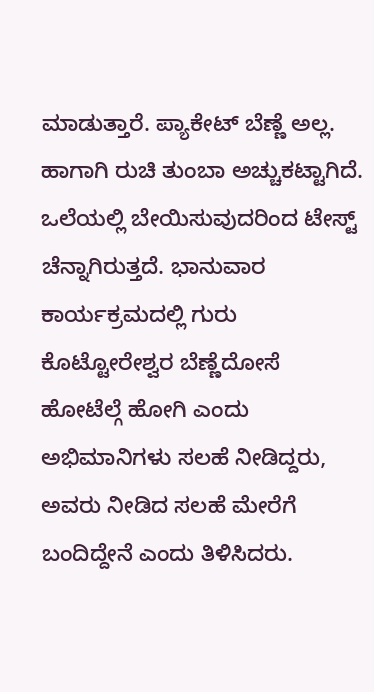ಮಾಡುತ್ತಾರೆ. ಪ್ಯಾಕೇಟ್ ಬೆಣ್ಣೆ ಅಲ್ಲ. ಹಾಗಾಗಿ ರುಚಿ ತುಂಬಾ ಅಚ್ಚುಕಟ್ಟಾಗಿದೆ. ಒಲೆಯಲ್ಲಿ ಬೇಯಿಸುವುದರಿಂದ ಟೇಸ್ಟ್ ಚೆನ್ನಾಗಿರುತ್ತದೆ. ಭಾನುವಾರ ಕಾರ್ಯಕ್ರಮದಲ್ಲಿ ಗುರು ಕೊಟ್ಟೋರೇಶ್ವರ ಬೆಣ್ಣೆದೋಸೆ ಹೋಟೆಲ್ಗೆ ಹೋಗಿ ಎಂದು ಅಭಿಮಾನಿಗಳು ಸಲಹೆ ನೀಡಿದ್ದರು, ಅವರು ನೀಡಿದ ಸಲಹೆ ಮೇರೆಗೆ ಬಂದಿದ್ದೇನೆ ಎಂದು ತಿಳಿಸಿದರು.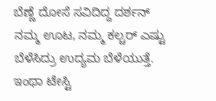ಬೆಣ್ಣೆ ದೋಸೆ ಸವಿದಿದ್ದ ದರ್ಶನ್
ನಮ್ಮ ಊಟ, ನಮ್ಮ ಕಲ್ಚರ್ ಎಷ್ಟು ಬೆಳೆಸಿದ್ರು ಉದ್ಯಮ ಬೆಳೆಯುತ್ತೆ. ಇಂಥಾ ಟೇಸ್ಟಿ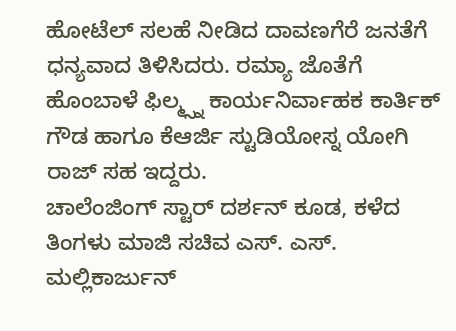ಹೋಟೆಲ್ ಸಲಹೆ ನೀಡಿದ ದಾವಣಗೆರೆ ಜನತೆಗೆ ಧನ್ಯವಾದ ತಿಳಿಸಿದರು. ರಮ್ಯಾ ಜೊತೆಗೆ ಹೊಂಬಾಳೆ ಫಿಲ್ಮ್ಸ್ನ ಕಾರ್ಯನಿರ್ವಾಹಕ ಕಾರ್ತಿಕ್ ಗೌಡ ಹಾಗೂ ಕೆಆರ್ಜಿ ಸ್ಟುಡಿಯೋಸ್ನ ಯೋಗಿ ರಾಜ್ ಸಹ ಇದ್ದರು.
ಚಾಲೆಂಜಿಂಗ್ ಸ್ಟಾರ್ ದರ್ಶನ್ ಕೂಡ, ಕಳೆದ ತಿಂಗಳು ಮಾಜಿ ಸಚಿವ ಎಸ್. ಎಸ್. ಮಲ್ಲಿಕಾರ್ಜುನ್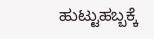ಹುಟ್ಟುಹಬ್ಬಕ್ಕೆ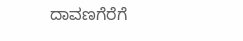ದಾವಣಗೆರೆಗೆ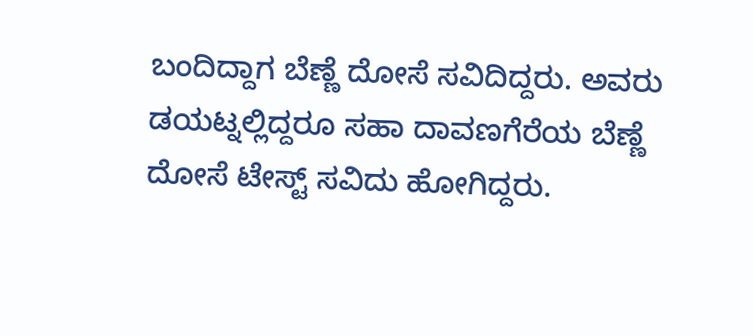ಬಂದಿದ್ದಾಗ ಬೆಣ್ಣೆ ದೋಸೆ ಸವಿದಿದ್ದರು. ಅವರು ಡಯಟ್ನಲ್ಲಿದ್ದರೂ ಸಹಾ ದಾವಣಗೆರೆಯ ಬೆಣ್ಣೆ ದೋಸೆ ಟೇಸ್ಟ್ ಸವಿದು ಹೋಗಿದ್ದರು.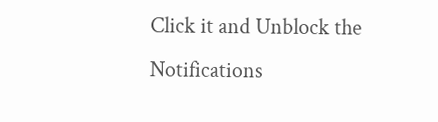Click it and Unblock the Notifications